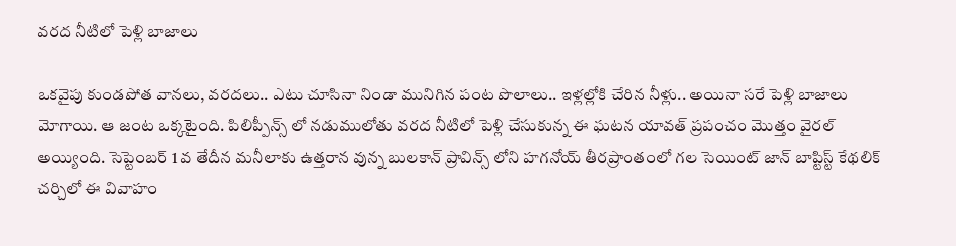వరద నీటిలో పెళ్లి బాజాలు

ఒకవైపు కుండపోత వానలు, వరదలు.. ఎటు చూసినా నిండా మునిగిన పంట పొలాలు.. ఇళ్లల్లోకి చేరిన నీళ్లు.. అయినా సరే పెళ్లి బాజాలు మోగాయి. ఆ జంట ఒక్కటైంది. పిలిప్పీన్స్ లో నడుములోతు వరద నీటిలో పెళ్లి చేసుకున్న ఈ ఘటన యావత్ ప్రపంచం మొత్తం వైరల్ అయ్యింది. సెప్టెంబర్ 1 వ తేదీన మనీలాకు ఉత్తరాన వున్న బులకాన్ ప్రావిన్స్ లోని హగనోయ్ తీరప్రాంతంలో గల సెయింట్ జాన్ బాప్టిస్ట్ కేథలిక్ చర్చిలో ఈ వివాహం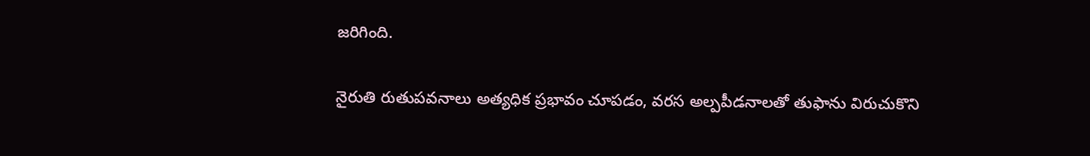జరిగింది.

నైరుతి రుతుపవనాలు అత్యధిక ప్రభావం చూపడం, వరస అల్పపీడనాలతో తుఫాను విరుచుకొని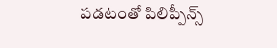పడటంతో పిలిప్పీన్స్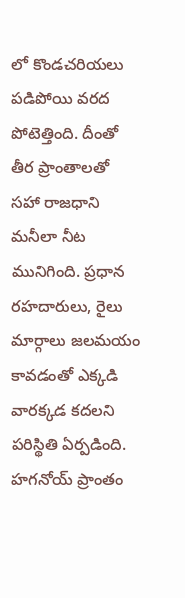లో కొండచరియలు పడిపోయి వరద పోటెత్తింది. దీంతో తీర ప్రాంతాలతో సహా రాజధాని మనీలా నీట మునిగింది. ప్రధాన రహదారులు, రైలు మార్గాలు జలమయం కావడంతో ఎక్కడి వారక్కడ కదలని పరిస్థితి ఏర్పడింది. హగనోయ్ ప్రాంతం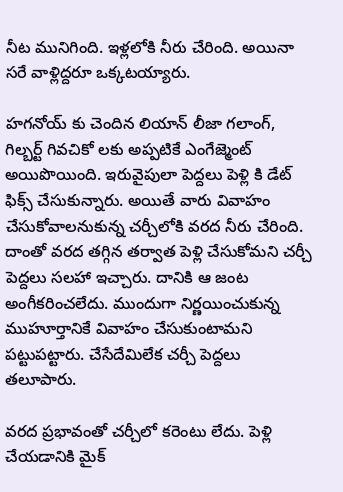నీట మునిగింది. ఇళ్లలోకి నీరు చేరింది. అయినా సరే వాళ్లిద్దరూ ఒక్కటయ్యారు.

హగనోయ్ కు చెందిన లియాన్ లీజా గలాంగ్, గిల్బర్ట్ గివచికో లకు అప్పటికే ఎంగేజ్మెంట్ అయిపొయింది. ఇరువైపులా పెద్దలు పెళ్లి కి డేట్ ఫిక్స్ చేసుకున్నారు. అయితే వారు వివాహం చేసుకోవాలనుకున్న చర్చీలోకి వరద నీరు చేరింది. దాంతో వరద తగ్గిన తర్వాత పెళ్లి చేసుకోమని చర్చీ పెద్దలు సలహా ఇచ్చారు. దానికి ఆ జంట అంగీకరించలేదు. ముందుగా నిర్ణయించుకున్న ముహూర్తానికే వివాహం చేసుకుంటామని పట్టుపట్టారు. చేసేదేమిలేక చర్చీ పెద్దలు తలూపారు.

వరద ప్రభావంతో చర్చీలో కరెంటు లేదు. పెళ్లి చేయడానికి మైక్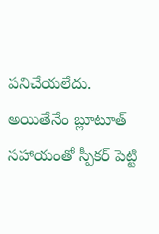పనిచేయలేదు. అయితేనేం బ్లూటూత్ సహాయంతో స్పీకర్ పెట్టి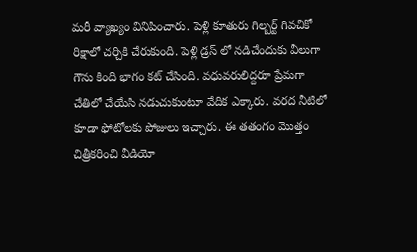మరీ వ్యాఖ్యం వినిపించారు. పెళ్లి కూతురు గిల్బర్ట్ గివచికో రిక్షాలో చర్చికి చేరుకుంది. పెళ్లి డ్రస్ లో నడిచేందుకు వీలుగా గౌను కింది భాగం కట్ చేసింది. వధువరులిద్దరూ ప్రేమగా చేతిలో చేయేసి నడుచుకుంటూ వేదిక ఎక్కారు. వరద నీటిలో కూడా ఫోటోలకు పోజులు ఇచ్చారు. ఈ తతంగం మొత్తం చిత్రీకరించి వీడియో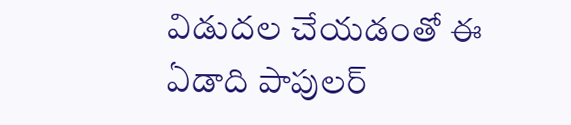విడుదల చేయడంతో ఈ ఏడాది పాపులర్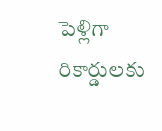పెళ్లిగా రికార్డులకు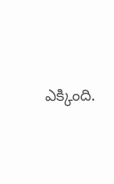ఎక్కింది.